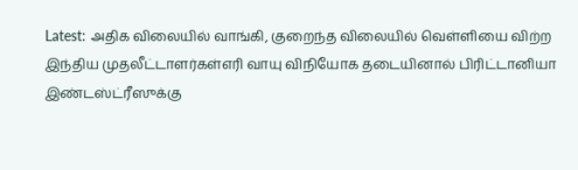Latest: அதிக விலையில் வாங்கி, குறைந்த விலையில் வெள்ளியை விற்ற இந்திய முதலீட்டாளர்கள்எரி வாயு விநியோக தடையினால் பிரிட்டானியா இண்டஸ்ட்ரீஸுக்கு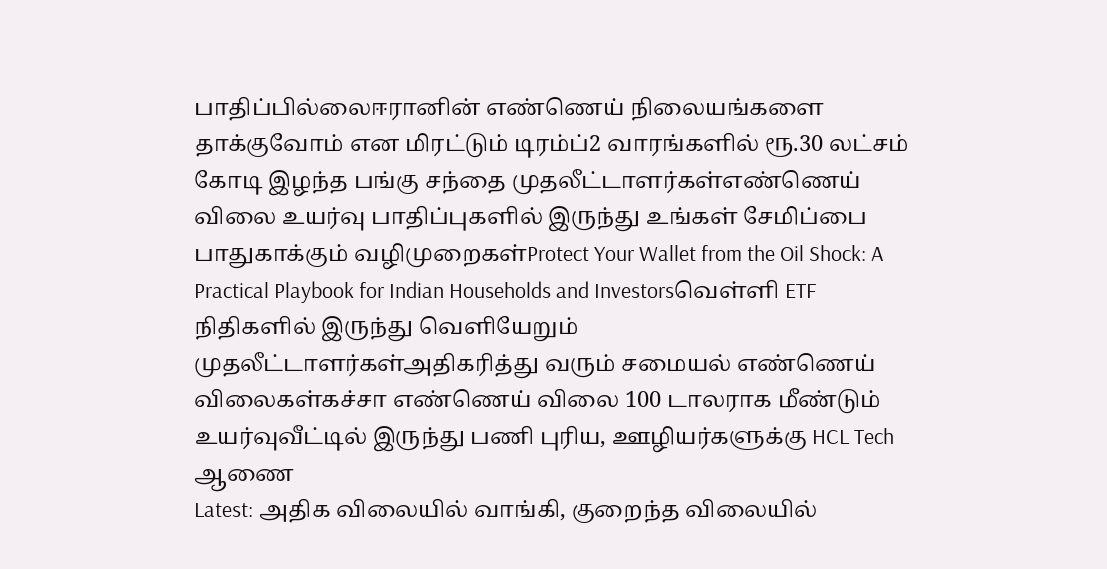பாதிப்பில்லைஈரானின் எண்ணெய் நிலையங்களை தாக்குவோம் என மிரட்டும் டிரம்ப்2 வாரங்களில் ரூ.30 லட்சம் கோடி இழந்த பங்கு சந்தை முதலீட்டாளர்கள்எண்ணெய் விலை உயர்வு பாதிப்புகளில் இருந்து உங்கள் சேமிப்பை பாதுகாக்கும் வழிமுறைகள்Protect Your Wallet from the Oil Shock: A Practical Playbook for Indian Households and Investorsவெள்ளி ETF நிதிகளில் இருந்து வெளியேறும் முதலீட்டாளர்கள்அதிகரித்து வரும் சமையல் எண்ணெய் விலைகள்கச்சா எண்ணெய் விலை 100 டாலராக மீண்டும் உயர்வுவீட்டில் இருந்து பணி புரிய, ஊழியர்களுக்கு HCL Tech ஆணை
Latest: அதிக விலையில் வாங்கி, குறைந்த விலையில்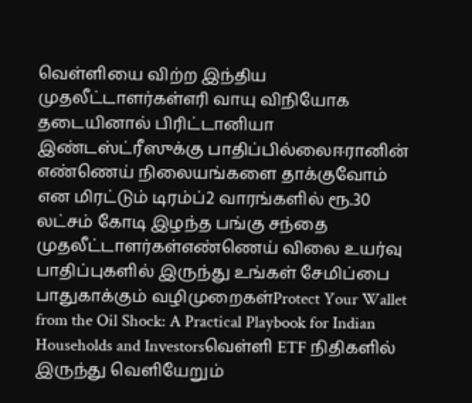வெள்ளியை விற்ற இந்திய முதலீட்டாளர்கள்எரி வாயு விநியோக தடையினால் பிரிட்டானியா இண்டஸ்ட்ரீஸுக்கு பாதிப்பில்லைஈரானின் எண்ணெய் நிலையங்களை தாக்குவோம் என மிரட்டும் டிரம்ப்2 வாரங்களில் ரூ.30 லட்சம் கோடி இழந்த பங்கு சந்தை முதலீட்டாளர்கள்எண்ணெய் விலை உயர்வு பாதிப்புகளில் இருந்து உங்கள் சேமிப்பை பாதுகாக்கும் வழிமுறைகள்Protect Your Wallet from the Oil Shock: A Practical Playbook for Indian Households and Investorsவெள்ளி ETF நிதிகளில் இருந்து வெளியேறும்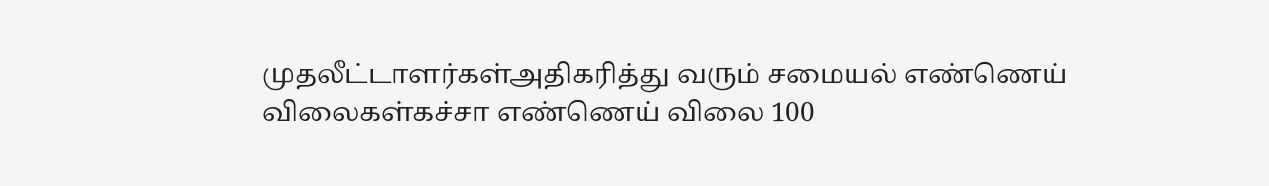முதலீட்டாளர்கள்அதிகரித்து வரும் சமையல் எண்ணெய் விலைகள்கச்சா எண்ணெய் விலை 100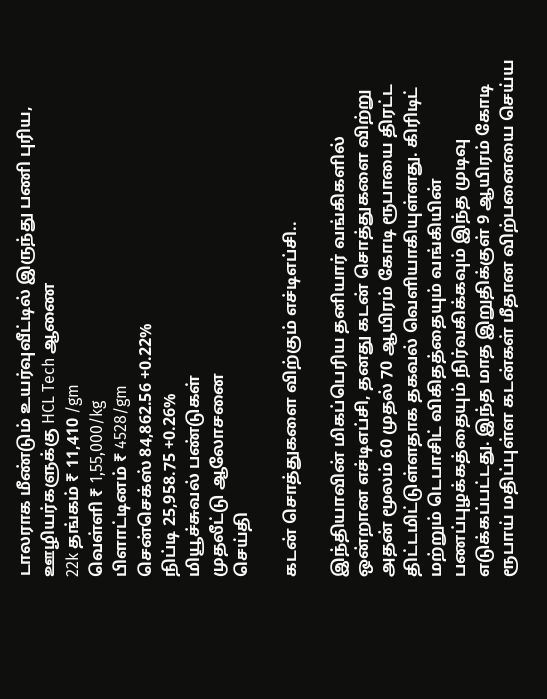டாலராக மீண்டும் உயர்வுவீட்டில் இருந்து பணி புரிய, ஊழியர்களுக்கு HCL Tech ஆணை
22k தங்கம் ₹ 11,410 /gm
வெள்ளி ₹ 1,55,000/kg
பிளாட்டினம் ₹ 4528/gm
சென்செக்ஸ் 84,862.56 +0.22%
நிப்டி 25,958.75 +0.26%
மியூச்சுவல் பண்டுகள்
முதலீட்டு ஆலோசனை
செய்தி

கடன் சொத்துகளை விற்கும் எச்டிஎப்சி..

இந்தியாவின் மிகப்பெரிய தனியார் வங்கிகளில் ஒன்றான எச்டிஎப்சி, தனது கடன் சொத்துகளை விற்று அதன் மூலம் 60 முதல் 70 ஆயிரம் கோடி ரூபாயை திரட்ட திட்டமிட்டுள்ளதாக தகவல் வெளியாகியுள்ளது. கிரிடிட் மற்றும் டெபாசிட் விகிதத்தையும் வங்கியின் பணப்புழக்கத்தையும் நிர்வகிக்கவும் இந்த முடிவு எடுக்கப்பட்டது. இந்த மாத இறுதிக்குள் 9 ஆயிரம் கோடி ரூபாய் மதிப்புள்ள கடன்கள் மீதான விற்பனையை செய்ய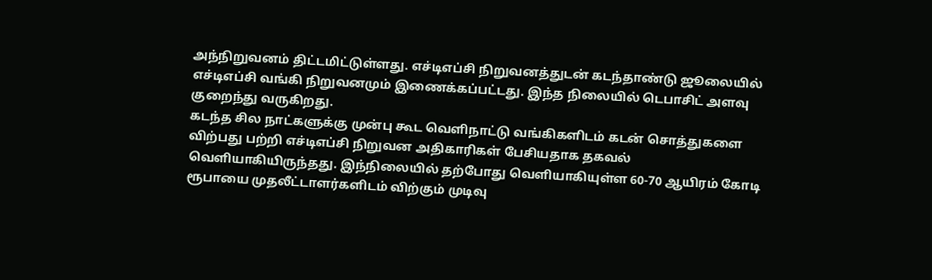அந்நிறுவனம் திட்டமிட்டுள்ளது. எச்டிஎப்சி நிறுவனத்துடன் கடந்தாண்டு ஜூலையில் எச்டிஎப்சி வங்கி நிறுவனமும் இணைக்கப்பட்டது. இந்த நிலையில் டெபாசிட் அளவு குறைந்து வருகிறது.
கடந்த சில நாட்களுக்கு முன்பு கூட வெளிநாட்டு வங்கிகளிடம் கடன் சொத்துகளை விற்பது பற்றி எச்டிஎப்சி நிறுவன அதிகாரிகள் பேசியதாக தகவல் வெளியாகியிருந்தது. இந்நிலையில் தற்போது வெளியாகியுள்ள 60-70 ஆயிரம் கோடி ரூபாயை முதலீட்டாளர்களிடம் விற்கும் முடிவு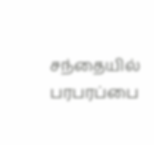சந்தையில் பரபரப்பை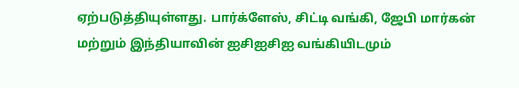ஏற்படுத்தியுள்ளது. பார்க்ளேஸ், சிட்டி வங்கி, ஜேபி மார்கன் மற்றும் இந்தியாவின் ஐசிஐசிஐ வங்கியிடமும்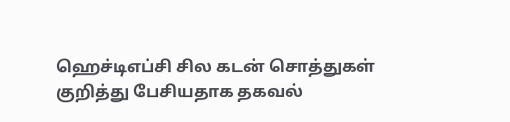ஹெச்டிஎப்சி சில கடன் சொத்துகள் குறித்து பேசியதாக தகவல்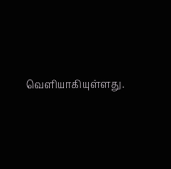வெளியாகியுள்ளது.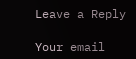Leave a Reply

Your email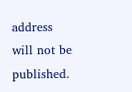address will not be published.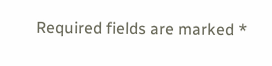Required fields are marked *